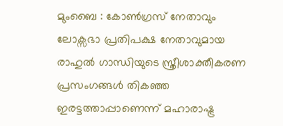മുംബൈ : കോൺഗ്രസ് നേതാവും ലോക്സഭാ പ്രതിപക്ഷ നേതാവുമായ രാഹുൽ ഗാന്ധിയുടെ സ്ത്രീശാക്തീകരണ പ്രസംഗങ്ങൾ തികഞ്ഞ ഇരട്ടത്താപ്പാണെന്ന് മഹാരാഷ്ട്ര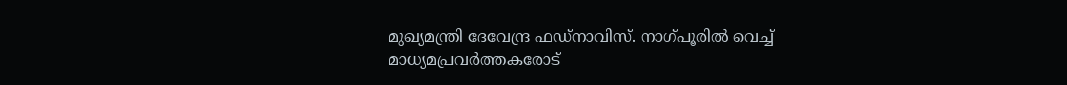മുഖ്യമന്ത്രി ദേവേന്ദ്ര ഫഡ്നാവിസ്. നാഗ്പൂരിൽ വെച്ച് മാധ്യമപ്രവർത്തകരോട്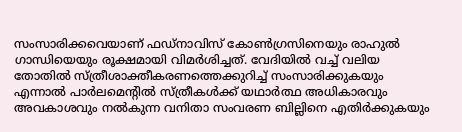സംസാരിക്കവെയാണ് ഫഡ്നാവിസ് കോൺഗ്രസിനെയും രാഹുൽ ഗാന്ധിയെയും രൂക്ഷമായി വിമർശിച്ചത്. വേദിയിൽ വച്ച് വലിയ തോതിൽ സ്ത്രീശാക്തീകരണത്തെക്കുറിച്ച് സംസാരിക്കുകയും എന്നാൽ പാർലമെന്റിൽ സ്ത്രീകൾക്ക് യഥാർത്ഥ അധികാരവും അവകാശവും നൽകുന്ന വനിതാ സംവരണ ബില്ലിനെ എതിർക്കുകയും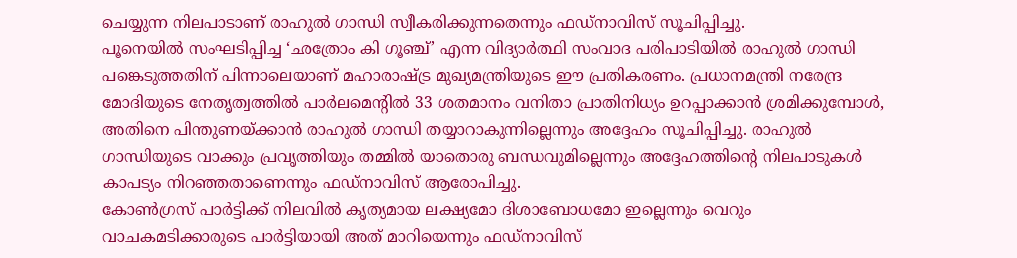ചെയ്യുന്ന നിലപാടാണ് രാഹുൽ ഗാന്ധി സ്വീകരിക്കുന്നതെന്നും ഫഡ്നാവിസ് സൂചിപ്പിച്ചു.
പൂനെയിൽ സംഘടിപ്പിച്ച ‘ഛത്രോം കി ഗൂഞ്ച്’ എന്ന വിദ്യാർത്ഥി സംവാദ പരിപാടിയിൽ രാഹുൽ ഗാന്ധി പങ്കെടുത്തതിന് പിന്നാലെയാണ് മഹാരാഷ്ട്ര മുഖ്യമന്ത്രിയുടെ ഈ പ്രതികരണം. പ്രധാനമന്ത്രി നരേന്ദ്ര മോദിയുടെ നേതൃത്വത്തിൽ പാർലമെന്റിൽ 33 ശതമാനം വനിതാ പ്രാതിനിധ്യം ഉറപ്പാക്കാൻ ശ്രമിക്കുമ്പോൾ, അതിനെ പിന്തുണയ്ക്കാൻ രാഹുൽ ഗാന്ധി തയ്യാറാകുന്നില്ലെന്നും അദ്ദേഹം സൂചിപ്പിച്ചു. രാഹുൽ ഗാന്ധിയുടെ വാക്കും പ്രവൃത്തിയും തമ്മിൽ യാതൊരു ബന്ധവുമില്ലെന്നും അദ്ദേഹത്തിന്റെ നിലപാടുകൾ കാപട്യം നിറഞ്ഞതാണെന്നും ഫഡ്നാവിസ് ആരോപിച്ചു.
കോൺഗ്രസ് പാർട്ടിക്ക് നിലവിൽ കൃത്യമായ ലക്ഷ്യമോ ദിശാബോധമോ ഇല്ലെന്നും വെറും വാചകമടിക്കാരുടെ പാർട്ടിയായി അത് മാറിയെന്നും ഫഡ്നാവിസ്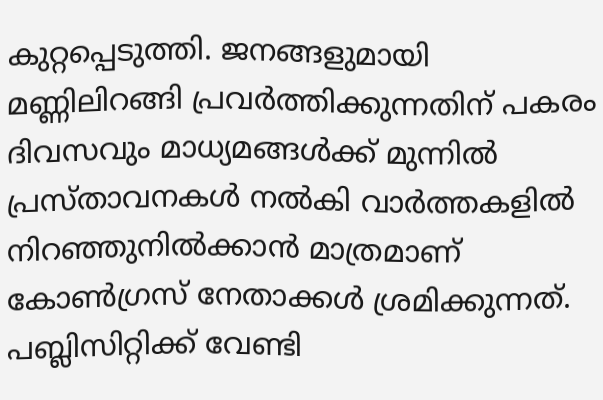കുറ്റപ്പെടുത്തി. ജനങ്ങളുമായി മണ്ണിലിറങ്ങി പ്രവർത്തിക്കുന്നതിന് പകരം ദിവസവും മാധ്യമങ്ങൾക്ക് മുന്നിൽ പ്രസ്താവനകൾ നൽകി വാർത്തകളിൽ നിറഞ്ഞുനിൽക്കാൻ മാത്രമാണ് കോൺഗ്രസ് നേതാക്കൾ ശ്രമിക്കുന്നത്. പബ്ലിസിറ്റിക്ക് വേണ്ടി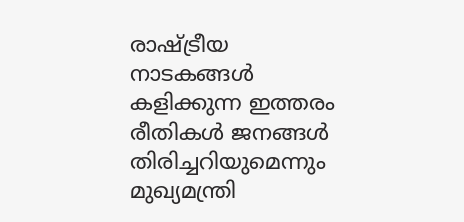രാഷ്ട്രീയ നാടകങ്ങൾ കളിക്കുന്ന ഇത്തരം രീതികൾ ജനങ്ങൾ തിരിച്ചറിയുമെന്നും മുഖ്യമന്ത്രി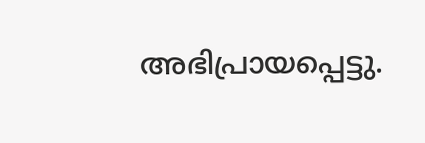അഭിപ്രായപ്പെട്ടു.